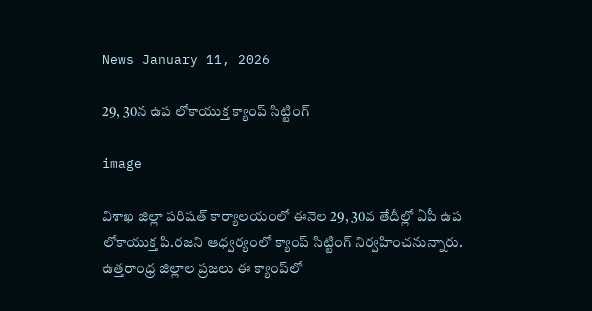News January 11, 2026

29, 30న ఉప లోకాయుక్త క్యాంప్ సిట్టింగ్

image

విశాఖ జిల్లా పరిషత్ కార్యాలయంలో ఈనెల 29, 30వ తేదీల్లో ఏపీ ఉప లోకాయుక్త పి.రజని ఆధ్వర్యంలో క్యాంప్ సిట్టింగ్ నిర్వహించనున్నారు. ఉత్తరాంధ్ర జిల్లాల ప్రజలు ఈ క్యాంప్‌లో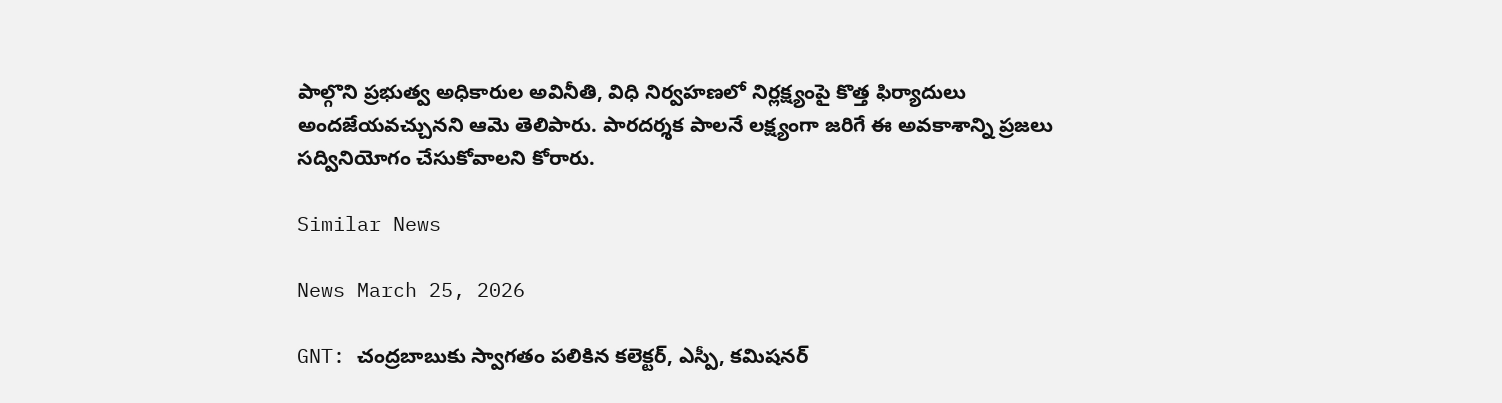పాల్గొని ప్రభుత్వ అధికారుల అవినీతి, విధి నిర్వహణలో నిర్లక్ష్యంపై కొత్త ఫిర్యాదులు అందజేయవచ్చునని ఆమె తెలిపారు. పారదర్శక పాలనే లక్ష్యంగా జరిగే ఈ అవకాశాన్ని ప్రజలు సద్వినియోగం చేసుకోవాలని కోరారు.

Similar News

News March 25, 2026

GNT: చంద్రబాబుకు స్వాగతం పలికిన కలెక్టర్, ఎస్పీ, కమిషనర్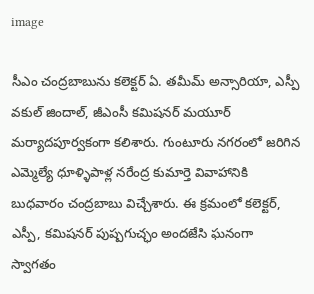image

సీఎం చంద్రబాబును కలెక్టర్ ఏ. తమీమ్ అన్సారియా, ఎస్పీ వకుల్ జిందాల్, జీఎంసీ కమిషనర్ మయూర్ మర్యాదపూర్వకంగా కలిశారు. గుంటూరు నగరంలో జరిగిన ఎమ్మెల్యే ధూళ్ళిపాళ్ల నరేంద్ర కుమార్తె వివాహానికి బుధవారం చంద్రబాబు విచ్చేశారు. ఈ క్రమంలో కలెక్టర్, ఎస్పీ, కమిషనర్ పుష్పగుచ్ఛం అందజేసి ఘనంగా స్వాగతం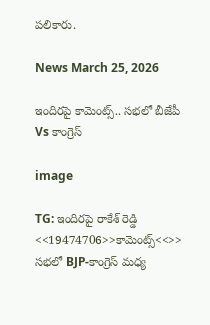పలికారు.

News March 25, 2026

ఇందిరపై కామెంట్స్.. సభలో బీజేపీ Vs కాంగ్రెస్

image

TG: ఇందిరపై రాకేశ్ రెడ్డి <<19474706>>కామెంట్స్<<>> సభలో BJP-కాంగ్రెస్ మధ్య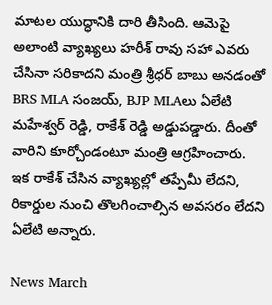మాటల యుద్ధానికి దారి తీసింది. ఆమెపై అలాంటి వ్యాఖ్యలు హరీశ్ రావు సహా ఎవరు చేసినా సరికాదని మంత్రి శ్రీధర్ బాబు అనడంతో BRS MLA సంజయ్, BJP MLAలు ఏలేటి మహేశ్వర్ రెడ్డి, రాకేశ్ రెడ్డి అడ్డుపడ్డారు. దీంతో వారిని కూర్చోండంటూ మంత్రి ఆగ్రహించారు. ఇక రాకేశ్ చేసిన వ్యాఖ్యల్లో తప్పేమీ లేదని, రికార్డుల నుంచి తొలగించాల్సిన అవసరం లేదని ఏలేటి అన్నారు.

News March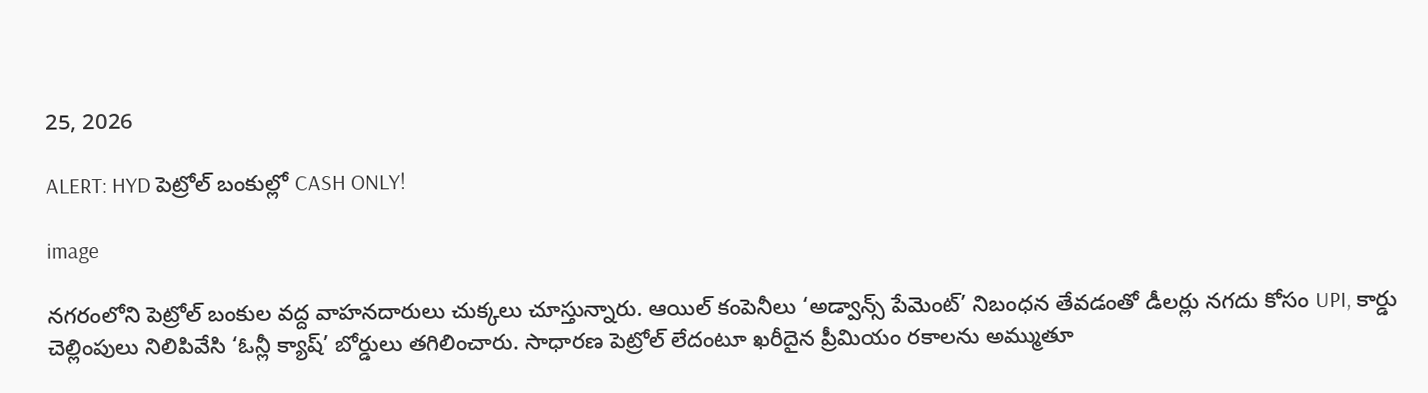25, 2026

ALERT: HYD పెట్రోల్‌ బంకుల్లో CASH ONLY!

image

నగరంలోని పెట్రోల్ బంకుల వద్ద వాహనదారులు చుక్కలు చూస్తున్నారు. ఆయిల్ కంపెనీలు ‘అడ్వాన్స్ పేమెంట్’ నిబంధన తేవడంతో డీలర్లు నగదు కోసం UPI, కార్డు చెల్లింపులు నిలిపివేసి ‘ఓన్లీ క్యాష్’ బోర్డులు తగిలించారు. సాధారణ పెట్రోల్ లేదంటూ ఖరీదైన ప్రీమియం రకాలను అమ్ముతూ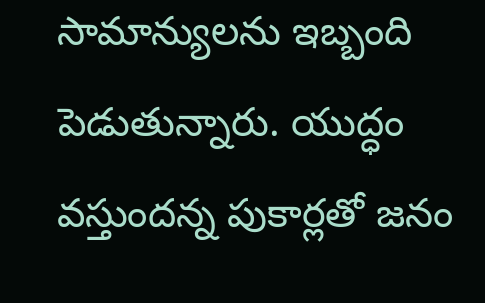సామాన్యులను ఇబ్బంది పెడుతున్నారు. యుద్ధం వస్తుందన్న పుకార్లతో జనం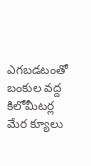ఎగబడటంతో బంకుల వద్ద కిలోమీటర్ల మేర క్యూలు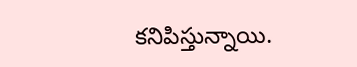కనిపిస్తున్నాయి.